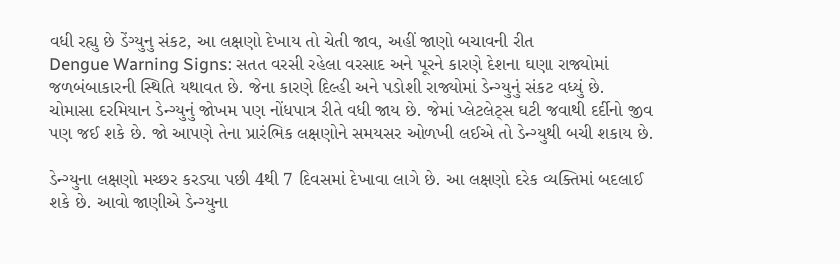વધી રહ્યુ છે ડેંગ્યુનુ સંકટ, આ લક્ષણો દેખાય તો ચેતી જાવ, અહીં જાણો બચાવની રીત
Dengue Warning Signs: સતત વરસી રહેલા વરસાદ અને પૂરને કારણે દેશના ઘણા રાજ્યોમાં જળબંબાકારની સ્થિતિ યથાવત છે. જેના કારણે દિલ્હી અને પડોશી રાજ્યોમાં ડેન્ગ્યુનું સંકટ વધ્યું છે.
ચોમાસા દરમિયાન ડેન્ગ્યુનું જોખમ પણ નોંધપાત્ર રીતે વધી જાય છે. જેમાં પ્લેટલેટ્સ ઘટી જવાથી દર્દીનો જીવ પણ જઈ શકે છે. જો આપણે તેના પ્રારંભિક લક્ષણોને સમયસર ઓળખી લઈએ તો ડેન્ગ્યુથી બચી શકાય છે.

ડેન્ગ્યુના લક્ષણો મચ્છર કરડ્યા પછી 4થી 7 દિવસમાં દેખાવા લાગે છે. આ લક્ષણો દરેક વ્યક્તિમાં બદલાઈ શકે છે. આવો જાણીએ ડેન્ગ્યુના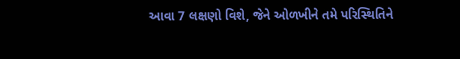આવા 7 લક્ષણો વિશે, જેને ઓળખીને તમે પરિસ્થિતિને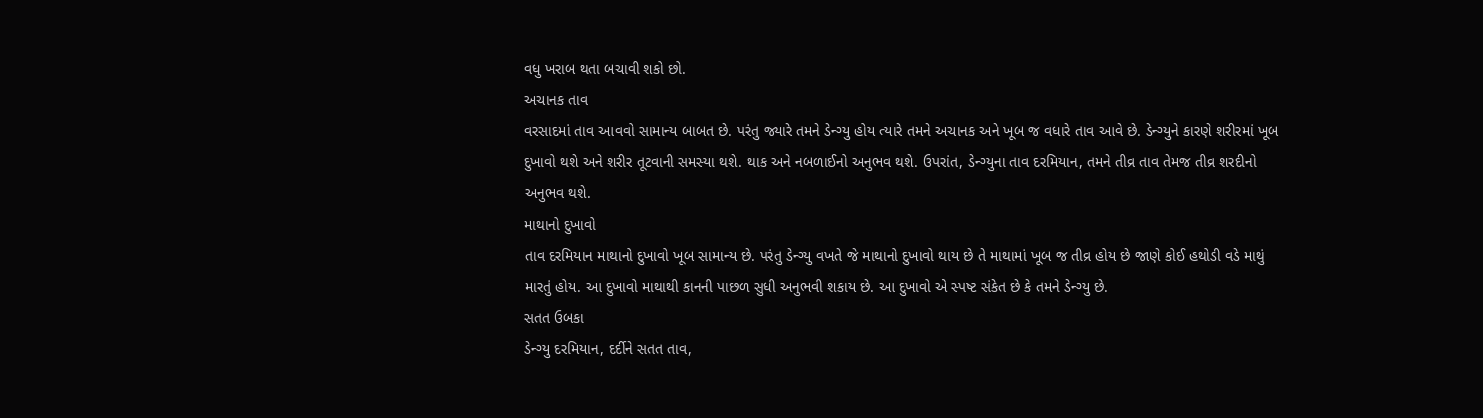વધુ ખરાબ થતા બચાવી શકો છો.
અચાનક તાવ
વરસાદમાં તાવ આવવો સામાન્ય બાબત છે. પરંતુ જ્યારે તમને ડેન્ગ્યુ હોય ત્યારે તમને અચાનક અને ખૂબ જ વધારે તાવ આવે છે. ડેન્ગ્યુને કારણે શરીરમાં ખૂબ દુખાવો થશે અને શરીર તૂટવાની સમસ્યા થશે. થાક અને નબળાઈનો અનુભવ થશે. ઉપરાંત, ડેન્ગ્યુના તાવ દરમિયાન, તમને તીવ્ર તાવ તેમજ તીવ્ર શરદીનો અનુભવ થશે.
માથાનો દુખાવો
તાવ દરમિયાન માથાનો દુખાવો ખૂબ સામાન્ય છે. પરંતુ ડેન્ગ્યુ વખતે જે માથાનો દુખાવો થાય છે તે માથામાં ખૂબ જ તીવ્ર હોય છે જાણે કોઈ હથોડી વડે માથું મારતું હોય. આ દુખાવો માથાથી કાનની પાછળ સુધી અનુભવી શકાય છે. આ દુખાવો એ સ્પષ્ટ સંકેત છે કે તમને ડેન્ગ્યુ છે.
સતત ઉબકા
ડેન્ગ્યુ દરમિયાન, દર્દીને સતત તાવ,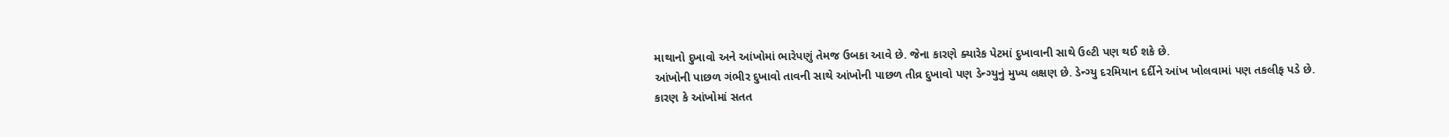માથાનો દુખાવો અને આંખોમાં ભારેપણું તેમજ ઉબકા આવે છે. જેના કારણે ક્યારેક પેટમાં દુખાવાની સાથે ઉલ્ટી પણ થઈ શકે છે.
આંખોની પાછળ ગંભીર દુખાવો તાવની સાથે આંખોની પાછળ તીવ્ર દુખાવો પણ ડેન્ગ્યુનું મુખ્ય લક્ષણ છે. ડેન્ગ્યુ દરમિયાન દર્દીને આંખ ખોલવામાં પણ તકલીફ પડે છે. કારણ કે આંખોમાં સતત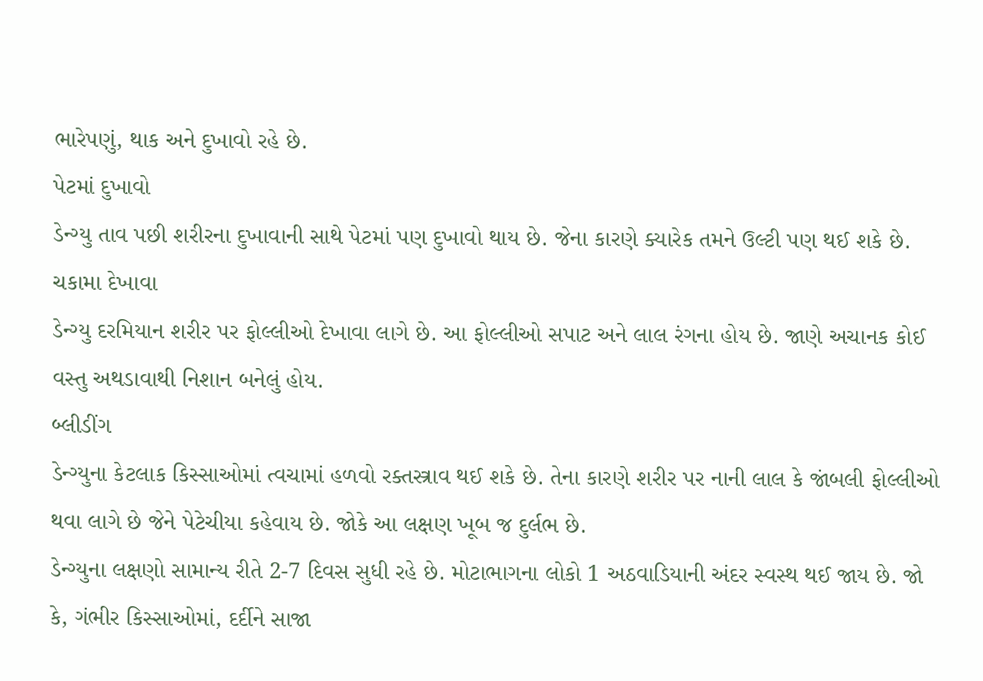ભારેપણું, થાક અને દુખાવો રહે છે.
પેટમાં દુખાવો
ડેન્ગ્યુ તાવ પછી શરીરના દુખાવાની સાથે પેટમાં પણ દુખાવો થાય છે. જેના કારણે ક્યારેક તમને ઉલ્ટી પણ થઈ શકે છે.
ચકામા દેખાવા
ડેન્ગ્યુ દરમિયાન શરીર પર ફોલ્લીઓ દેખાવા લાગે છે. આ ફોલ્લીઓ સપાટ અને લાલ રંગના હોય છે. જાણે અચાનક કોઈ વસ્તુ અથડાવાથી નિશાન બનેલું હોય.
બ્લીડીંગ
ડેન્ગ્યુના કેટલાક કિસ્સાઓમાં ત્વચામાં હળવો રક્તસ્ત્રાવ થઈ શકે છે. તેના કારણે શરીર પર નાની લાલ કે જાંબલી ફોલ્લીઓ થવા લાગે છે જેને પેટેચીયા કહેવાય છે. જોકે આ લક્ષણ ખૂબ જ દુર્લભ છે.
ડેન્ગ્યુના લક્ષણો સામાન્ય રીતે 2-7 દિવસ સુધી રહે છે. મોટાભાગના લોકો 1 અઠવાડિયાની અંદર સ્વસ્થ થઈ જાય છે. જો કે, ગંભીર કિસ્સાઓમાં, દર્દીને સાજા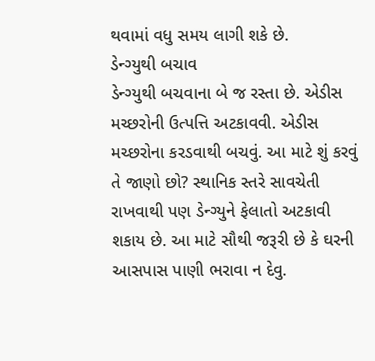થવામાં વધુ સમય લાગી શકે છે.
ડેન્ગ્યુથી બચાવ
ડેન્ગ્યુથી બચવાના બે જ રસ્તા છે. એડીસ મચ્છરોની ઉત્પત્તિ અટકાવવી. એડીસ મચ્છરોના કરડવાથી બચવું. આ માટે શું કરવું તે જાણો છો? સ્થાનિક સ્તરે સાવચેતી રાખવાથી પણ ડેન્ગ્યુને ફેલાતો અટકાવી શકાય છે. આ માટે સૌથી જરૂરી છે કે ઘરની આસપાસ પાણી ભરાવા ન દેવુ.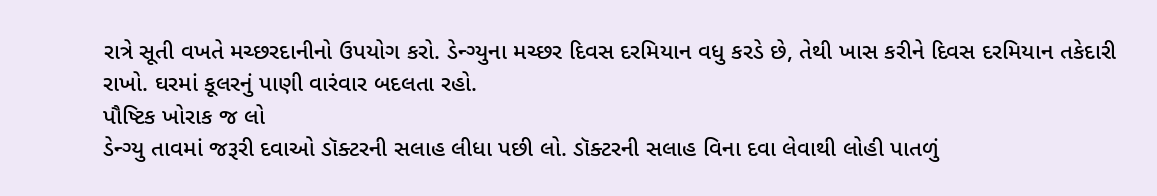રાત્રે સૂતી વખતે મચ્છરદાનીનો ઉપયોગ કરો. ડેન્ગ્યુના મચ્છર દિવસ દરમિયાન વધુ કરડે છે, તેથી ખાસ કરીને દિવસ દરમિયાન તકેદારી રાખો. ઘરમાં કૂલરનું પાણી વારંવાર બદલતા રહો.
પૌષ્ટિક ખોરાક જ લો
ડેન્ગ્યુ તાવમાં જરૂરી દવાઓ ડૉક્ટરની સલાહ લીધા પછી લો. ડૉક્ટરની સલાહ વિના દવા લેવાથી લોહી પાતળું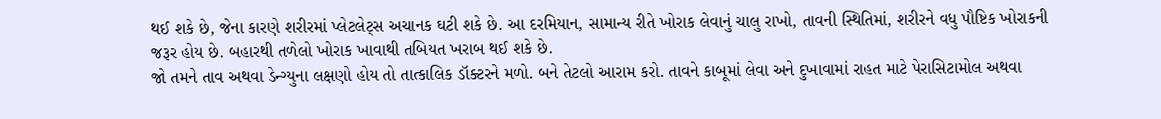થઈ શકે છે, જેના કારણે શરીરમાં પ્લેટલેટ્સ અચાનક ઘટી શકે છે. આ દરમિયાન, સામાન્ય રીતે ખોરાક લેવાનું ચાલુ રાખો, તાવની સ્થિતિમાં, શરીરને વધુ પૌષ્ટિક ખોરાકની જરૂર હોય છે. બહારથી તળેલો ખોરાક ખાવાથી તબિયત ખરાબ થઈ શકે છે.
જો તમને તાવ અથવા ડેન્ગ્યુના લક્ષણો હોય તો તાત્કાલિક ડૉક્ટરને મળો. બને તેટલો આરામ કરો. તાવને કાબૂમાં લેવા અને દુખાવામાં રાહત માટે પેરાસિટામોલ અથવા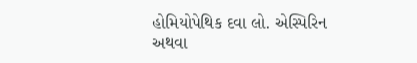હોમિયોપેથિક દવા લો. એસ્પિરિન અથવા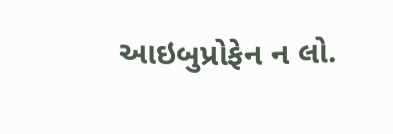આઇબુપ્રોફેન ન લો.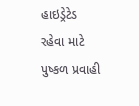હાઇડ્રેટેડ રહેવા માટે પુષ્કળ પ્રવાહી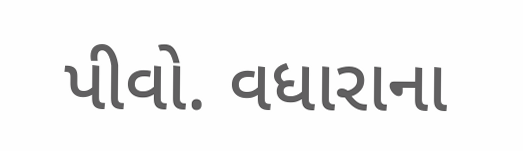પીવો. વધારાના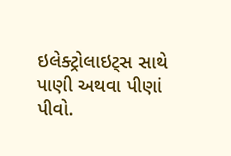ઇલેક્ટ્રોલાઇટ્સ સાથે પાણી અથવા પીણાં પીવો.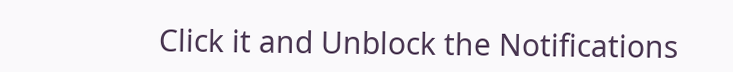Click it and Unblock the Notifications